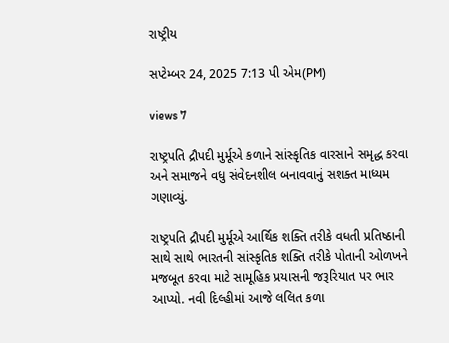રાષ્ટ્રીય

સપ્ટેમ્બર 24, 2025 7:13 પી એમ(PM)

views 7

રાષ્ટ્રપતિ દ્રૌપદી મુર્મૂએ કળાને સાંસ્કૃતિક વારસાને સમૃદ્ધ કરવા અને સમાજને વધુ સંવેદનશીલ બનાવવાનું સશક્ત માધ્યમ ગણાવ્યું.

રાષ્ટ્રપતિ દ્રૌપદી મુર્મૂએ આર્થિક શક્તિ તરીકે વધતી પ્રતિષ્ઠાની સાથે સાથે ભારતની સાંસ્કૃતિક શક્તિ તરીકે પોતાની ઓળખને મજબૂત કરવા માટે સામૂહિક પ્રયાસની જરૂરિયાત પર ભાર આપ્યો. નવી દિલ્હીમાં આજે લલિત કળા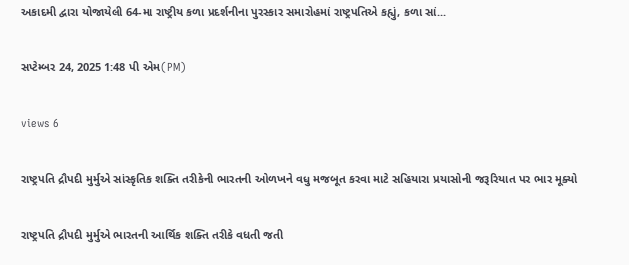અકાદમી દ્વારા યોજાયેલી 64-મા રાષ્ટ્રીય કળા પ્રદર્શનીના પુરસ્કાર સમારોહમાં રાષ્ટ્રપતિએ કહ્યું, કળા સાં...

સપ્ટેમ્બર 24, 2025 1:48 પી એમ(PM)

views 6

રાષ્ટ્રપતિ દ્રૌપદી મુર્મુએ સાંસ્કૃતિક શક્તિ તરીકેની ભારતની ઓળખને વધુ મજબૂત કરવા માટે સહિયારા પ્રયાસોની જરૂરિયાત પર ભાર મૂક્યો

રાષ્ટ્રપતિ દ્રૌપદી મુર્મુએ ભારતની આર્થિક શક્તિ તરીકે વધતી જતી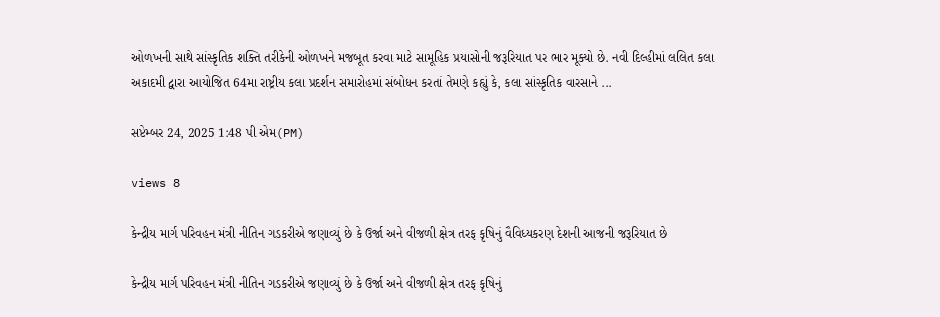ઓળખની સાથે સાંસ્કૃતિક શક્તિ તરીકેની ઓળખને મજબૂત કરવા માટે સામૂહિક પ્રયાસોની જરૂરિયાત પર ભાર મૂક્યો છે. નવી દિલ્હીમાં લલિત કલા અકાદમી દ્વારા આયોજિત 64મા રાષ્ટ્રીય કલા પ્રદર્શન સમારોહમાં સંબોધન કરતાં તેમણે કહ્યું કે, કલા સાંસ્કૃતિક વારસાને ...

સપ્ટેમ્બર 24, 2025 1:48 પી એમ(PM)

views 8

કેન્દ્રીય માર્ગ પરિવહન મંત્રી નીતિન ગડકરીએ જણાવ્યું છે કે ઉર્જા અને વીજળી ક્ષેત્ર તરફ કૃષિનું વૈવિધ્યકરણ દેશની આજની જરૂરિયાત છે

કેન્દ્રીય માર્ગ પરિવહન મંત્રી નીતિન ગડકરીએ જણાવ્યું છે કે ઉર્જા અને વીજળી ક્ષેત્ર તરફ કૃષિનું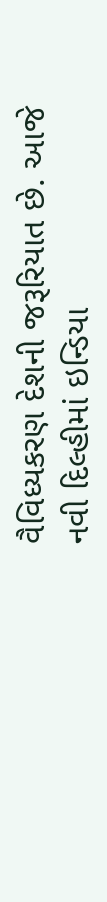વૈવિધ્યકરણ દેશની જરૂરિયાત છે. આજે નવી દિલ્હીમાં ઇન્ડિયા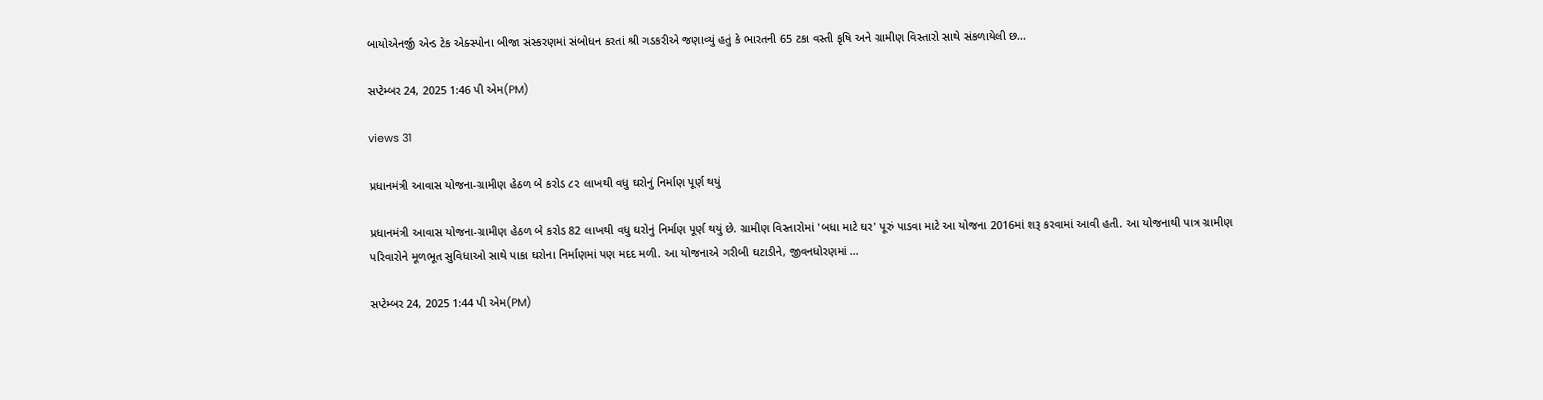બાયોએનર્જી એન્ડ ટેક એક્સ્પોના બીજા સંસ્કરણમાં સંબોધન કરતાં શ્રી ગડકરીએ જણાવ્યું હતું કે ભારતની 65 ટકા વસ્તી કૃષિ અને ગ્રામીણ વિસ્તારો સાથે સંકળાયેલી છ...

સપ્ટેમ્બર 24, 2025 1:46 પી એમ(PM)

views 31

પ્રધાનમંત્રી આવાસ યોજના-ગ્રામીણ હેઠળ બે કરોડ ૮૨ લાખથી વધુ ઘરોનું નિર્માણ પૂર્ણ થયું

પ્રધાનમંત્રી આવાસ યોજના-ગ્રામીણ હેઠળ બે કરોડ 82 લાખથી વધુ ઘરોનું નિર્માણ પૂર્ણ થયું છે. ગ્રામીણ વિસ્તારોમાં 'બધા માટે ઘર' પૂરું પાડવા માટે આ યોજના 2016માં શરૂ કરવામાં આવી હતી. આ યોજનાથી પાત્ર ગ્રામીણ પરિવારોને મૂળભૂત સુવિધાઓ સાથે પાકા ઘરોના નિર્માણમાં પણ મદદ મળી. આ યોજનાએ ગરીબી ઘટાડીને, જીવનધોરણમાં ...

સપ્ટેમ્બર 24, 2025 1:44 પી એમ(PM)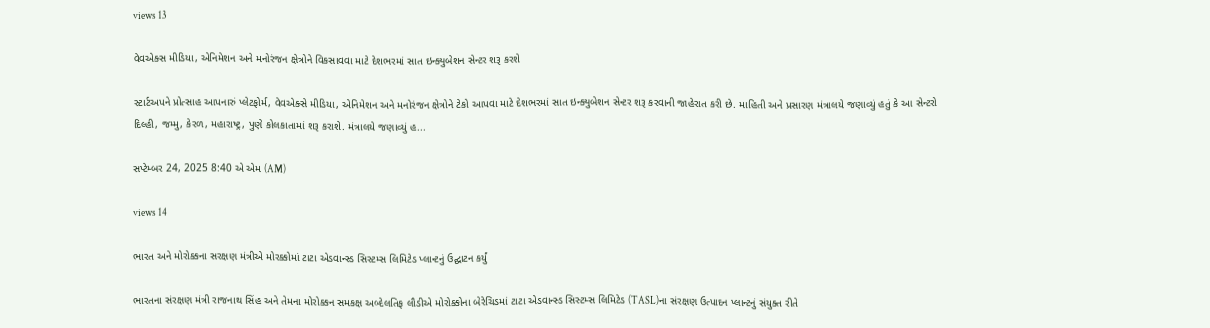views 13

વેવએક્સ મીડિયા, એનિમેશન અને મનોરંજન ક્ષેત્રોને વિકસાવવા માટે દેશભરમાં સાત ઇન્ક્યુબેશન સેન્ટર શરૂ કરશે

સ્ટાર્ટઅપને પ્રોત્સાહ આપનારું પ્લેટફોર્મ, વેવએક્સે મીડિયા, એનિમેશન અને મનોરંજન ક્ષેત્રોને ટેકો આપવા માટે દેશભરમાં સાત ઇન્ક્યુબેશન સેન્ટર શરૂ કરવાની જાહેરાત કરી છે. માહિતી અને પ્રસારણ મંત્રાલયે જણાવ્યું હતું કે આ સેન્ટરો દિલ્હી, જમ્મુ, કેરળ, મહારાષ્ટ્ર, પુણે કોલકાતામાં શરૂ કરાશે. મંત્રાલયે જણાવ્યું હ...

સપ્ટેમ્બર 24, 2025 8:40 એ એમ (AM)

views 14

ભારત અને મોરોક્કના સરક્ષણ મંત્રીએ મોરક્કોમાં ટાટા એડવાન્સ્ડ સિસ્ટમ્સ લિમિટેડ પ્લાન્ટનું ઉદ્ઘાટન કર્યું

ભારતના સંરક્ષણ મંત્રી રાજનાથ સિંહ અને તેમના મોરોક્કન સમકક્ષ અબ્દેલતિફ લૌડીએ મોરોક્કોના બેરેચિડમાં ટાટા એડવાન્સ્ડ સિસ્ટમ્સ લિમિટેડ (TASL)ના સંરક્ષણ ઉત્પાદન પ્લાન્ટનું સંયુક્ત રીતે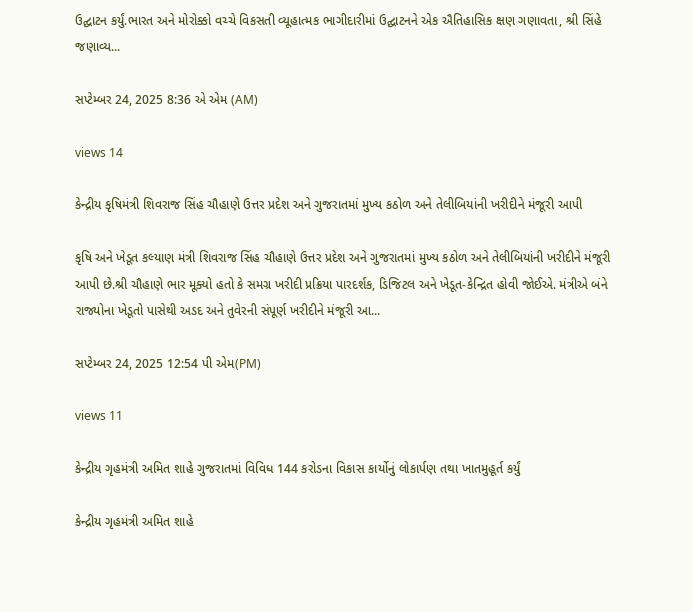ઉદ્ઘાટન કર્યું.ભારત અને મોરોક્કો વચ્ચે વિકસતી વ્યૂહાત્મક ભાગીદારીમાં ઉદ્ઘાટનને એક ઐતિહાસિક ક્ષણ ગણાવતા, શ્રી સિંહે જણાવ્ય...

સપ્ટેમ્બર 24, 2025 8:36 એ એમ (AM)

views 14

કેન્દ્રીય કૃષિમંત્રી શિવરાજ સિંહ ચૌહાણે ઉત્તર પ્રદેશ અને ગુજરાતમાં મુખ્ય કઠોળ અને તેલીબિયાંની ખરીદીને મંજૂરી આપી

કૃષિ અને ખેડૂત કલ્યાણ મંત્રી શિવરાજ સિંહ ચૌહાણે ઉત્તર પ્રદેશ અને ગુજરાતમાં મુખ્ય કઠોળ અને તેલીબિયાંની ખરીદીને મંજૂરી આપી છે.શ્રી ચૌહાણે ભાર મૂક્યો હતો કે સમગ્ર ખરીદી પ્રક્રિયા પારદર્શક, ડિજિટલ અને ખેડૂત-કેન્દ્રિત હોવી જોઈએ. મંત્રીએ બંને રાજ્યોના ખેડૂતો પાસેથી અડદ અને તુવેરની સંપૂર્ણ ખરીદીને મંજૂરી આ...

સપ્ટેમ્બર 24, 2025 12:54 પી એમ(PM)

views 11

કેન્દ્રીય ગૃહમંત્રી અમિત શાહે ગુજરાતમાં વિવિધ 144 કરોડના વિકાસ કાર્યોનું લોકાર્પણ તથા ખાતમુહૂર્ત કર્યું

કેન્દ્રીય ગૃહમંત્રી અમિત શાહે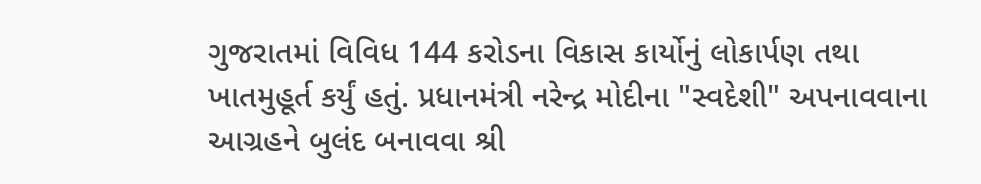ગુજરાતમાં વિવિધ 144 કરોડના વિકાસ કાર્યોનું લોકાર્પણ તથા ખાતમુહૂર્ત કર્યું હતું. પ્રધાનમંત્રી નરેન્દ્ર મોદીના "સ્વદેશી" અપનાવવાના આગ્રહને બુલંદ બનાવવા શ્રી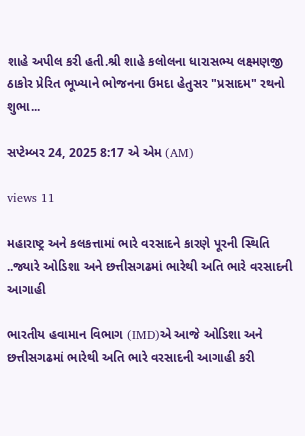શાહે અપીલ કરી હતી.શ્રી શાહે કલોલના ધારાસભ્ય લક્ષ્મણજી ઠાકોર પ્રેરિત ભૂખ્યાને ભોજનના ઉમદા હેતુસર "પ્રસાદમ" રથનો શુભા...

સપ્ટેમ્બર 24, 2025 8:17 એ એમ (AM)

views 11

મહારાષ્ટ્ર અને કલકત્તામાં ભારે વરસાદને કારણે પૂરની સ્થિતિ ..જ્યારે ઓડિશા અને છત્તીસગઢમાં ભારેથી અતિ ભારે વરસાદની આગાહી

ભારતીય હવામાન વિભાગ (IMD)એ આજે ઓડિશા અને છત્તીસગઢમાં ભારેથી અતિ ભારે વરસાદની આગાહી કરી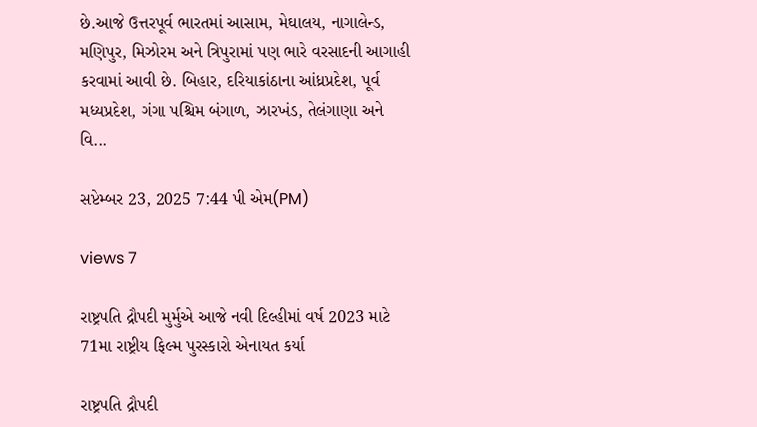છે.આજે ઉત્તરપૂર્વ ભારતમાં આસામ, મેઘાલય, નાગાલેન્ડ, મણિપુર, મિઝોરમ અને ત્રિપુરામાં પણ ભારે વરસાદની આગાહી કરવામાં આવી છે. બિહાર, દરિયાકાંઠાના આંધ્રપ્રદેશ, પૂર્વ મધ્યપ્રદેશ, ગંગા પશ્ચિમ બંગાળ, ઝારખંડ, તેલંગાણા અને વિ...

સપ્ટેમ્બર 23, 2025 7:44 પી એમ(PM)

views 7

રાષ્ટ્રપતિ દ્રૌપદી મુર્મુએ આજે નવી દિલ્હીમાં વર્ષ 2023 માટે 71મા રાષ્ટ્રીય ફિલ્મ પુરસ્કારો એનાયત કર્યા

રાષ્ટ્રપતિ દ્રૌપદી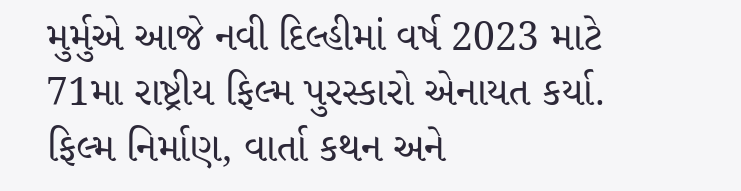મુર્મુએ આજે નવી દિલ્હીમાં વર્ષ 2023 માટે 71મા રાષ્ટ્રીય ફિલ્મ પુરસ્કારો એનાયત કર્યા. ફિલ્મ નિર્માણ, વાર્તા કથન અને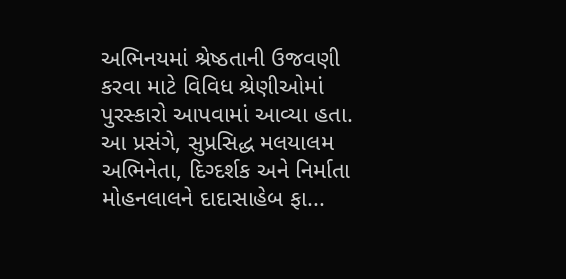અભિનયમાં શ્રેષ્ઠતાની ઉજવણી કરવા માટે વિવિધ શ્રેણીઓમાં પુરસ્કારો આપવામાં આવ્યા હતા. આ પ્રસંગે, સુપ્રસિદ્ધ મલયાલમ અભિનેતા, દિગ્દર્શક અને નિર્માતા મોહનલાલને દાદાસાહેબ ફા...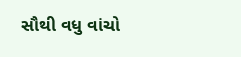સૌથી વધુ વાંચો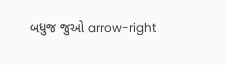બધુજ જુઓ arrow-right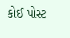કોઈ પોસ્ટ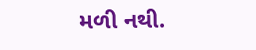મળી નથી.